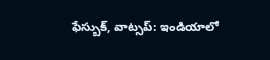ఫేస్బుక్, వాట్సప్: ఇండియాలో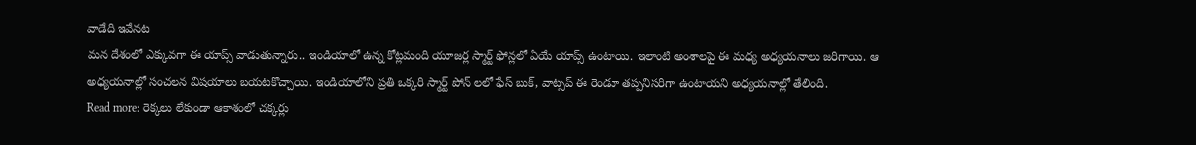వాడేది ఇవేనట
మన దేశంలో ఎక్కువగా ఈ యాప్స్ వాడుతున్నారు.. ఇండియాలో ఉన్న కోట్లమంది యూజర్ల స్మార్ట్ ఫోన్లలో ఏయే యాప్స్ ఉంటాయి. ఇలాంటి అంశాలపై ఈ మధ్య అధ్యయనాలు జరిగాయి. ఆ అధ్యయనాల్లో సంచలన విషయాలు బయటకొచ్చాయి. ఇండియాలోని ప్రతి ఒక్కరి స్మార్ట్ పోన్ లలో ఫేస్ బుక్, వాట్సప్ ఈ రెండూ తప్పనిసరిగా ఉంటాయని అధ్యయనాల్లో తేలింది.
Read more: రెక్కలు లేకుండా ఆకాశంలో చక్కర్లు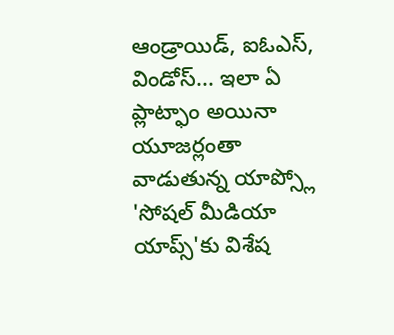ఆండ్రాయిడ్, ఐఓఎస్, విండోస్... ఇలా ఏ ప్లాట్ఫాం అయినా యూజర్లంతా వాడుతున్న యాప్స్లో 'సోషల్ మీడియా యాప్స్'కు విశేష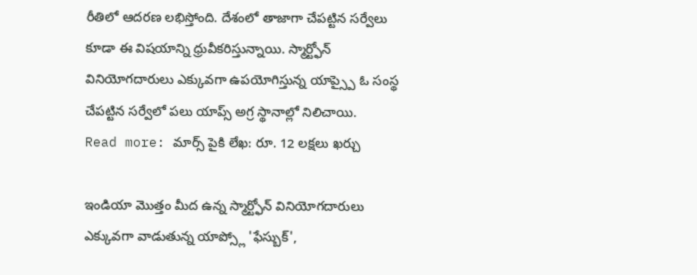రీతిలో ఆదరణ లభిస్తోంది. దేశంలో తాజాగా చేపట్టిన సర్వేలు కూడా ఈ విషయాన్ని ధ్రువీకరిస్తున్నాయి. స్మార్ట్ఫోన్ వినియోగదారులు ఎక్కువగా ఉపయోగిస్తున్న యాప్స్పై ఓ సంస్థ చేపట్టిన సర్వేలో పలు యాప్స్ అగ్ర స్థానాల్లో నిలిచాయి.
Read more: మార్స్ పైకి లేఖ: రూ. 12 లక్షలు ఖర్చు

ఇండియా మొత్తం మీద ఉన్న స్మార్ట్ఫోన్ వినియోగదారులు ఎక్కువగా వాడుతున్న యాప్స్లో 'ఫేస్బుక్',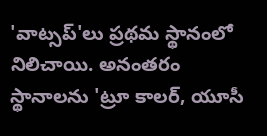'వాట్సప్'లు ప్రథమ స్థానంలో నిలిచాయి. అనంతరం స్థానాలను 'ట్రూ కాలర్, యూసీ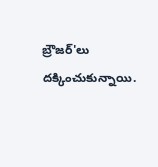బ్రౌజర్'లు దక్కించుకున్నాయి.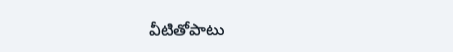వీటితోపాటు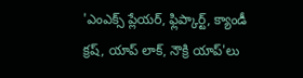'ఎంఎక్స్ ప్లేయర్, ఫ్లిప్కార్ట్, క్యాండీ క్రష్, యాప్ లాక్, నౌక్రి యాప్'లు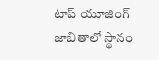టాప్ యూజింగ్ జాబితాలో స్థానం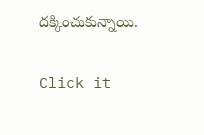దక్కించుకున్నాయి.


Click it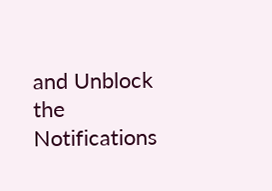and Unblock the Notifications